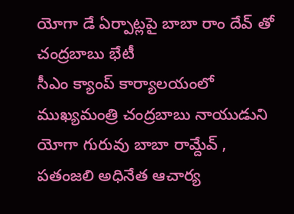యోగా డే ఏర్పాట్లపై బాబా రాం దేవ్ తో చంద్రబాబు భేటీ
సీఎం క్యాంప్ కార్యాలయంలో ముఖ్యమంత్రి చంద్రబాబు నాయుడుని యోగా గురువు బాబా రామ్దేవ్ , పతంజలి అధినేత ఆచార్య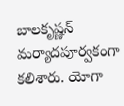బాలకృష్ణన్ మర్యాదపూర్వకంగా కలిశారు. యోగా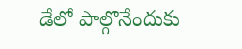డేలో పాల్గొనేందుకు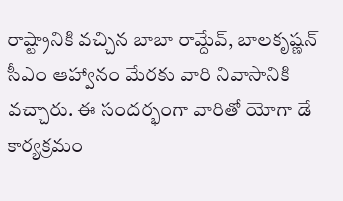రాష్ట్రానికి వచ్చిన బాబా రామ్దేవ్, బాలకృష్ణన్ సీఎం ఆహ్వానం మేరకు వారి నివాసానికి వచ్చారు. ఈ సందర్భంగా వారితో యోగా డే కార్యక్రమం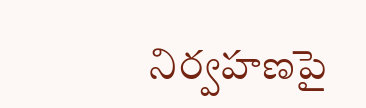నిర్వహణపై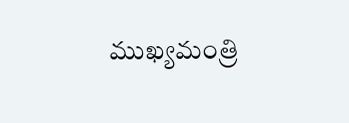ముఖ్యమంత్రి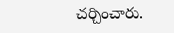చర్చించారు.